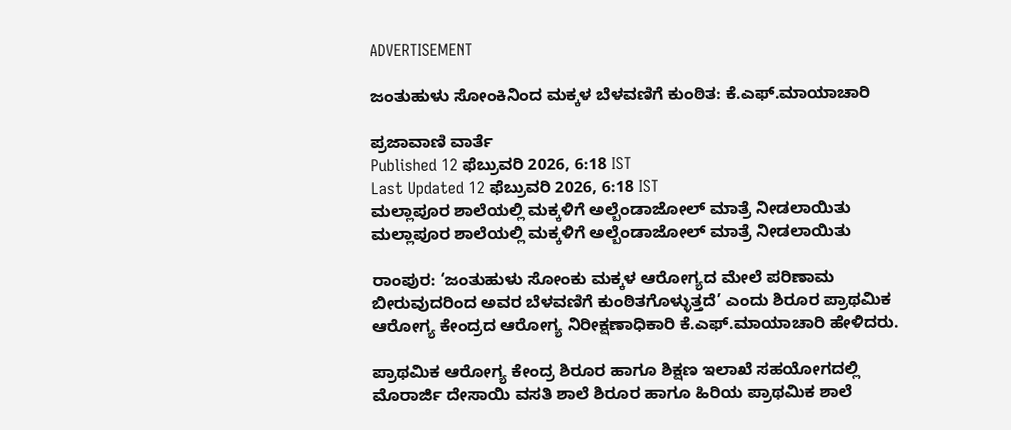ADVERTISEMENT

ಜಂತುಹುಳು ಸೋಂಕಿನಿಂದ ಮಕ್ಕಳ ಬೆಳವಣಿಗೆ ಕುಂಠಿತ: ಕೆ.ಎಫ್.ಮಾಯಾಚಾರಿ

ಪ್ರಜಾವಾಣಿ ವಾರ್ತೆ
Published 12 ಫೆಬ್ರುವರಿ 2026, 6:18 IST
Last Updated 12 ಫೆಬ್ರುವರಿ 2026, 6:18 IST
ಮಲ್ಲಾಪೂರ ಶಾಲೆಯಲ್ಲಿ ಮಕ್ಕಳಿಗೆ ಅಲ್ಬೆಂಡಾಜೋಲ್ ಮಾತ್ರೆ ನೀಡಲಾಯಿತು
ಮಲ್ಲಾಪೂರ ಶಾಲೆಯಲ್ಲಿ ಮಕ್ಕಳಿಗೆ ಅಲ್ಬೆಂಡಾಜೋಲ್ ಮಾತ್ರೆ ನೀಡಲಾಯಿತು

ರಾಂಪುರ: ‘ಜಂತುಹುಳು ಸೋಂಕು ಮಕ್ಕಳ ಆರೋಗ್ಯದ ಮೇಲೆ ಪರಿಣಾಮ ಬೀರುವುದರಿಂದ ಅವರ ಬೆಳವಣಿಗೆ ಕುಂಠಿತಗೊಳ್ಳುತ್ತದೆ’ ಎಂದು ಶಿರೂರ ಪ್ರಾಥಮಿಕ ಆರೋಗ್ಯ ಕೇಂದ್ರದ ಆರೋಗ್ಯ ನಿರೀಕ್ಷಣಾಧಿಕಾರಿ ಕೆ.ಎಫ್.ಮಾಯಾಚಾರಿ ಹೇಳಿದರು.

ಪ್ರಾಥಮಿಕ ಆರೋಗ್ಯ ಕೇಂದ್ರ ಶಿರೂರ ಹಾಗೂ ಶಿಕ್ಷಣ ಇಲಾಖೆ ಸಹಯೋಗದಲ್ಲಿ ಮೊರಾರ್ಜಿ ದೇಸಾಯಿ ವಸತಿ ಶಾಲೆ ಶಿರೂರ ಹಾಗೂ ಹಿರಿಯ ಪ್ರಾಥಮಿಕ ಶಾಲೆ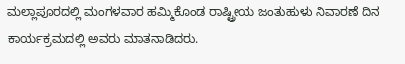ಮಲ್ಲಾಪೂರದಲ್ಲಿ ಮಂಗಳವಾರ ಹಮ್ಮಿಕೊಂಡ ರಾಷ್ಟ್ರೀಯ ಜಂತುಹುಳು ನಿವಾರಣೆ ದಿನ ಕಾರ್ಯಕ್ರಮದಲ್ಲಿ ಅವರು ಮಾತನಾಡಿದರು.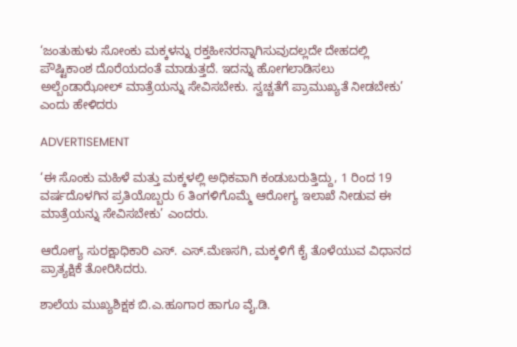‘ಜಂತುಹುಳು ಸೋಂಕು ಮಕ್ಕಳನ್ನು ರಕ್ತಹೀನರನ್ನಾಗಿಸುವುದಲ್ಲದೇ ದೇಹದಲ್ಲಿ ಪೌಷ್ಟಿಕಾಂಶ ದೊರೆಯದಂತೆ ಮಾಡುತ್ತದೆ. ಇದನ್ನು ಹೋಗಲಾಡಿಸಲು ಅಲ್ಬೆಂಡಾಝೋಲ್ ಮಾತ್ರೆಯನ್ನು ಸೇವಿಸಬೇಕು. ಸ್ವಚ್ಚತೆಗೆ ಪ್ರಾಮುಖ್ಯತೆ ನೀಡಬೇಕು’ ಎಂದು ಹೇಳಿದರು

ADVERTISEMENT

‘ಈ ಸೊಂಕು ಮಹಿಳೆ ಮತ್ತು ಮಕ್ಕಳಲ್ಲಿ ಅಧಿಕವಾಗಿ ಕಂಡುಬರುತ್ತಿದ್ದು, 1 ರಿಂದ 19 ವರ್ಷದೊಳಗಿನ ಪ್ರತಿಯೊಬ್ಬರು 6 ತಿಂಗಳಿಗೊಮ್ಮೆ ಆರೋಗ್ಯ ಇಲಾಖೆ ನೀಡುವ ಈ ಮಾತ್ರೆಯನ್ನು ಸೇವಿಸಬೇಕು’ ಎಂದರು.

ಆರೋಗ್ಯ ಸುರಕ್ಷಾಧಿಕಾರಿ ಎಸ್. ಎಸ್.ಮೆಣಸಗಿ, ಮಕ್ಕಳಿಗೆ ಕೈ ತೊಳೆಯುವ ವಿಧಾನದ ಪ್ರಾತ್ಯಕ್ಷಿಕೆ ತೋರಿಸಿದರು.

ಶಾಲೆಯ ಮುಖ್ಯಶಿಕ್ಷಕ ಬಿ.ಎ.ಹೂಗಾರ ಹಾಗೂ ವೈ.ಡಿ.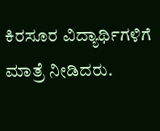ಕಿರಸೂರ ವಿದ್ಯಾರ್ಥಿಗಳಿಗೆ ಮಾತ್ರೆ ನೀಡಿದರು.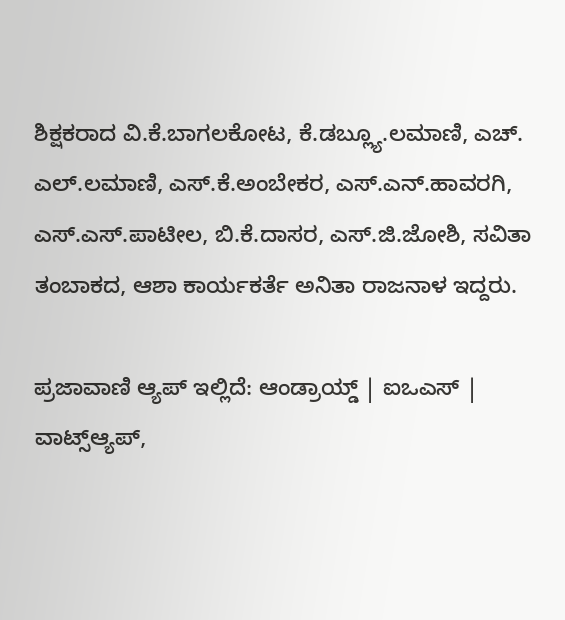ಶಿಕ್ಷಕರಾದ ವಿ.ಕೆ.ಬಾಗಲಕೋಟ, ಕೆ.ಡಬ್ಲ್ಯೂ.ಲಮಾಣಿ, ಎಚ್. ಎಲ್.ಲಮಾಣಿ, ಎಸ್.ಕೆ.ಅಂಬೇಕರ, ಎಸ್.ಎನ್.ಹಾವರಗಿ, ಎಸ್.ಎಸ್.ಪಾಟೀಲ, ಬಿ.ಕೆ.ದಾಸರ, ಎಸ್.ಜಿ.ಜೋಶಿ, ಸವಿತಾ ತಂಬಾಕದ, ಆಶಾ ಕಾರ್ಯಕರ್ತೆ ಅನಿತಾ ರಾಜನಾಳ ಇದ್ದರು.

ಪ್ರಜಾವಾಣಿ ಆ್ಯಪ್ ಇಲ್ಲಿದೆ: ಆಂಡ್ರಾಯ್ಡ್ | ಐಒಎಸ್ | ವಾಟ್ಸ್ಆ್ಯಪ್,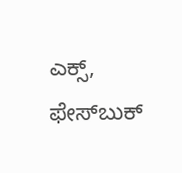ಎಕ್ಸ್, ಫೇಸ್‌ಬುಕ್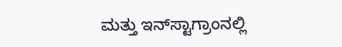ಮತ್ತು ಇನ್‌ಸ್ಟಾಗ್ರಾಂನಲ್ಲಿ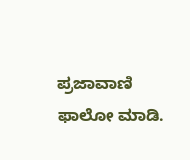ಪ್ರಜಾವಾಣಿ ಫಾಲೋ ಮಾಡಿ.